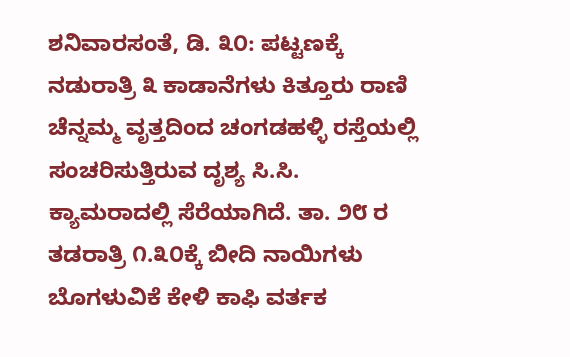ಶನಿವಾರಸಂತೆ, ಡಿ. ೩೦: ಪಟ್ಟಣಕ್ಕೆ ನಡುರಾತ್ರಿ ೩ ಕಾಡಾನೆಗಳು ಕಿತ್ತೂರು ರಾಣಿ ಚೆನ್ನಮ್ಮ ವೃತ್ತದಿಂದ ಚಂಗಡಹಳ್ಳಿ ರಸ್ತೆಯಲ್ಲಿ ಸಂಚರಿಸುತ್ತಿರುವ ದೃಶ್ಯ ಸಿ.ಸಿ. ಕ್ಯಾಮರಾದಲ್ಲಿ ಸೆರೆಯಾಗಿದೆ. ತಾ. ೨೮ ರ ತಡರಾತ್ರಿ ೧.೩೦ಕ್ಕೆ ಬೀದಿ ನಾಯಿಗಳು ಬೊಗಳುವಿಕೆ ಕೇಳಿ ಕಾಫಿ ವರ್ತಕ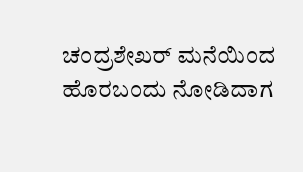ಚಂದ್ರಶೇಖರ್ ಮನೆಯಿಂದ ಹೊರಬಂದು ನೋಡಿದಾಗ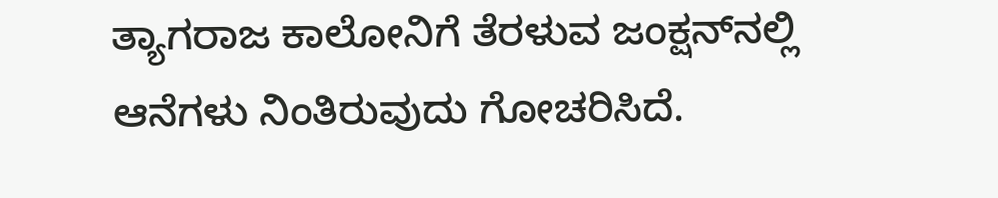ತ್ಯಾಗರಾಜ ಕಾಲೋನಿಗೆ ತೆರಳುವ ಜಂಕ್ಷನ್‌ನಲ್ಲಿ ಆನೆಗಳು ನಿಂತಿರುವುದು ಗೋಚರಿಸಿದೆ.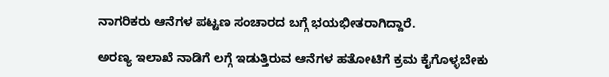ನಾಗರಿಕರು ಆನೆಗಳ ಪಟ್ಟಣ ಸಂಚಾರದ ಬಗ್ಗೆ ಭಯಭೀತರಾಗಿದ್ದಾರೆ.

ಅರಣ್ಯ ಇಲಾಖೆ ನಾಡಿಗೆ ಲಗ್ಗೆ ಇಡುತ್ತಿರುವ ಆನೆಗಳ ಹತೋಟಿಗೆ ಕ್ರಮ ಕೈಗೊಳ್ಳಬೇಕು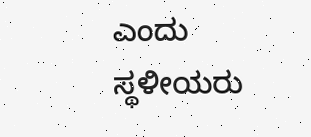ಎಂದು ಸ್ಥಳೀಯರು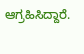ಆಗ್ರಹಿಸಿದ್ದಾರೆ.